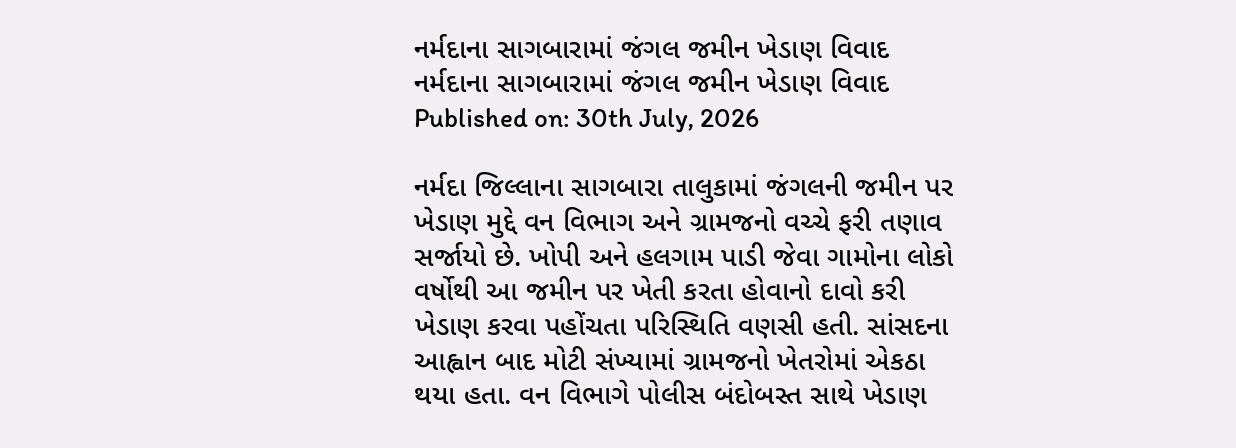નર્મદાના સાગબારામાં જંગલ જમીન ખેડાણ વિવાદ
નર્મદાના સાગબારામાં જંગલ જમીન ખેડાણ વિવાદ
Published on: 30th July, 2026

નર્મદા જિલ્લાના સાગબારા તાલુકામાં જંગલની જમીન પર ખેડાણ મુદ્દે વન વિભાગ અને ગ્રામજનો વચ્ચે ફરી તણાવ સર્જાયો છે. ખોપી અને હલગામ પાડી જેવા ગામોના લોકો વર્ષોથી આ જમીન પર ખેતી કરતા હોવાનો દાવો કરી ખેડાણ કરવા પહોંચતા પરિસ્થિતિ વણસી હતી. સાંસદના આહ્વાન બાદ મોટી સંખ્યામાં ગ્રામજનો ખેતરોમાં એકઠા થયા હતા. વન વિભાગે પોલીસ બંદોબસ્ત સાથે ખેડાણ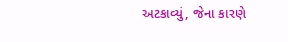અટકાવ્યું, જેના કારણે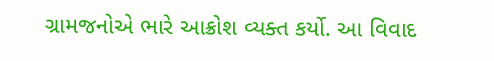ગ્રામજનોએ ભારે આક્રોશ વ્યક્ત કર્યો. આ વિવાદ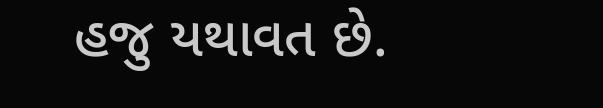હજુ યથાવત છે.